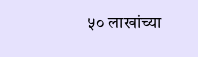५० लाखांच्या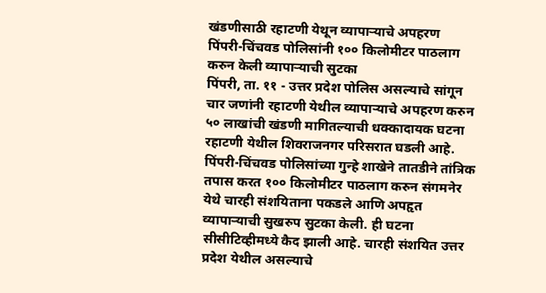खंडणीसाठी रहाटणी येथून व्यापाऱ्याचे अपहरण
पिंपरी-चिंचवड पोलिसांनी १०० किलोमीटर पाठलाग करुन केली व्यापाऱ्याची सुटका
पिंपरी, ता. ११ - उत्तर प्रदेश पोलिस असल्याचे सांगून चार जणांनी रहाटणी येथील व्यापाऱ्याचे अपहरण करुन ५० लाखांची खंडणी मागितल्याची धक्कादायक घटना रहाटणी येथील शिवराजनगर परिसरात घडली आहे. पिंपरी-चिंचवड पोलिसांच्या गुन्हे शाखेने तातडीने तांत्रिक तपास करत १०० किलोमीटर पाठलाग करुन संगमनेर येथे चारही संशयिताना पकडले आणि अपहृत व्यापाऱ्याची सुखरुप सुटका केली. ही घटना सीसीटिव्हीमध्ये कैद झाली आहे. चारही संशयित उत्तर प्रदेश येथील असल्याचे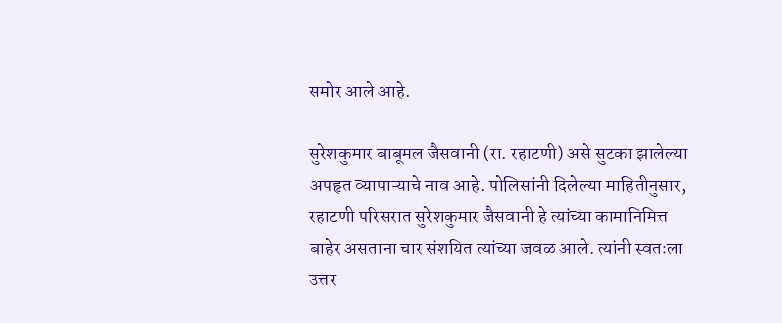समोर आले आहे.

सुरेशकुमार बाबूमल जैसवानी (रा. रहाटणी) असे सुटका झालेल्या अपहृत व्यापाऱ्याचे नाव आहे. पोलिसांनी दिलेल्या माहितीनुसार, रहाटणी परिसरात सुरेशकुमार जैसवानी हे त्यांच्या कामानिमित्त बाहेर असताना चार संशयित त्यांच्या जवळ आले. त्यांनी स्वतःला उत्तर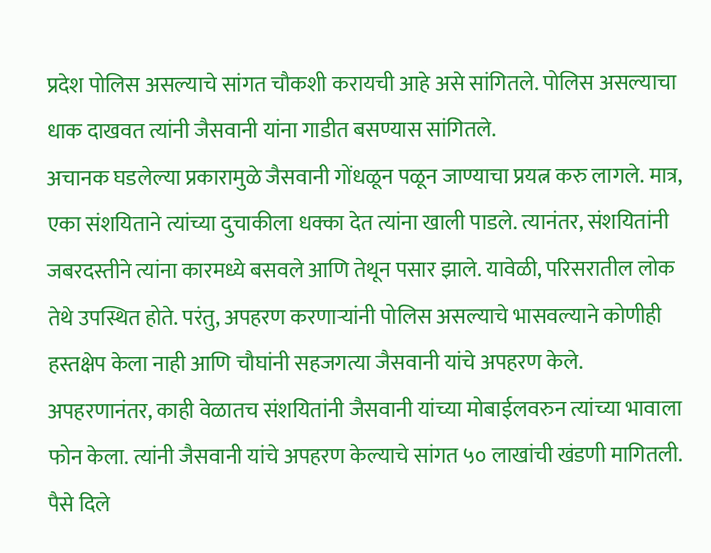प्रदेश पोलिस असल्याचे सांगत चौकशी करायची आहे असे सांगितले. पोलिस असल्याचा धाक दाखवत त्यांनी जैसवानी यांना गाडीत बसण्यास सांगितले.
अचानक घडलेल्या प्रकारामुळे जैसवानी गोंधळून पळून जाण्याचा प्रयत्न करु लागले. मात्र, एका संशयिताने त्यांच्या दुचाकीला धक्का देत त्यांना खाली पाडले. त्यानंतर, संशयितांनी जबरदस्तीने त्यांना कारमध्ये बसवले आणि तेथून पसार झाले. यावेळी, परिसरातील लोक तेथे उपस्थित होते. परंतु, अपहरण करणाऱ्यांनी पोलिस असल्याचे भासवल्याने कोणीही हस्तक्षेप केला नाही आणि चौघांनी सहजगत्या जैसवानी यांचे अपहरण केले.
अपहरणानंतर, काही वेळातच संशयितांनी जैसवानी यांच्या मोबाईलवरुन त्यांच्या भावाला फोन केला. त्यांनी जैसवानी यांचे अपहरण केल्याचे सांगत ५० लाखांची खंडणी मागितली. पैसे दिले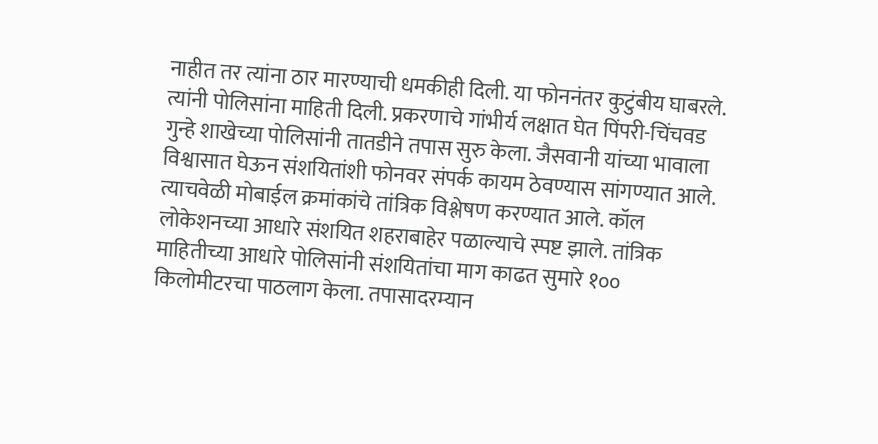नाहीत तर त्यांना ठार मारण्याची धमकीही दिली. या फोननंतर कुटुंबीय घाबरले. त्यांनी पोलिसांना माहिती दिली. प्रकरणाचे गांभीर्य लक्षात घेत पिंपरी-चिंचवड गुन्हे शाखेच्या पोलिसांनी तातडीने तपास सुरु केला. जैसवानी यांच्या भावाला विश्वासात घेऊन संशयितांशी फोनवर संपर्क कायम ठेवण्यास सांगण्यात आले. त्याचवेळी मोबाईल क्रमांकांचे तांत्रिक विश्लेषण करण्यात आले. कॉल लोकेशनच्या आधारे संशयित शहराबाहेर पळाल्याचे स्पष्ट झाले. तांत्रिक माहितीच्या आधारे पोलिसांनी संशयितांचा माग काढत सुमारे १०० किलोमीटरचा पाठलाग केला. तपासादरम्यान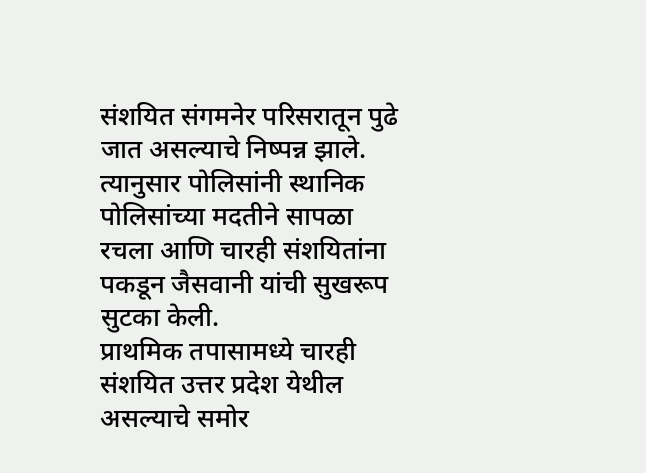संशयित संगमनेर परिसरातून पुढे जात असल्याचे निष्पन्न झाले. त्यानुसार पोलिसांनी स्थानिक पोलिसांच्या मदतीने सापळा रचला आणि चारही संशयितांना पकडून जैसवानी यांची सुखरूप सुटका केली.
प्राथमिक तपासामध्ये चारही संशयित उत्तर प्रदेश येथील असल्याचे समोर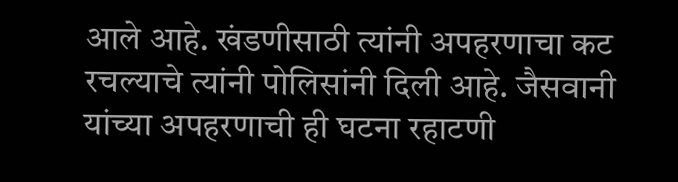आले आहे. खंडणीसाठी त्यांनी अपहरणाचा कट रचल्याचे त्यांनी पोलिसांनी दिली आहे. जैसवानी यांच्या अपहरणाची ही घटना रहाटणी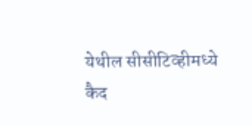येथील सीसीटिव्हीमध्ये कैद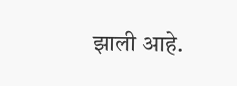झाली आहे.